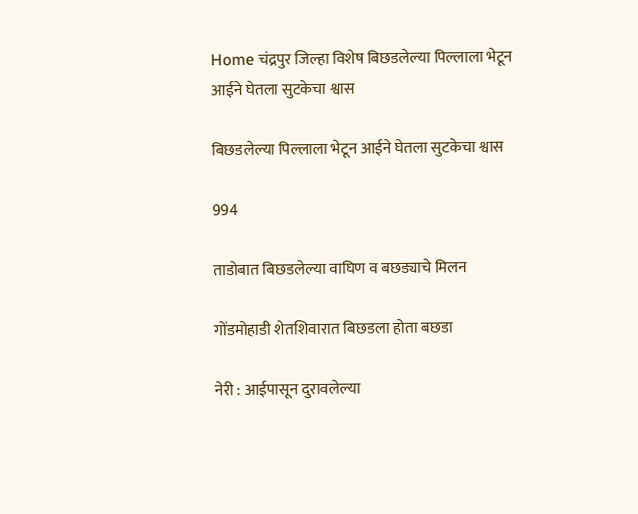Home चंद्रपुर जिल्हा विशेष बिछडलेल्या पिल्लाला भेटून आईने घेतला सुटकेचा श्वास

बिछडलेल्या पिल्लाला भेटून आईने घेतला सुटकेचा श्वास

994

ताडोबात बिछडलेल्या वाघिण व बछड्याचे मिलन

गोंडमोहाडी शेतशिवारात बिछडला होता बछडा

नेरी : आईपासून दुरावलेल्या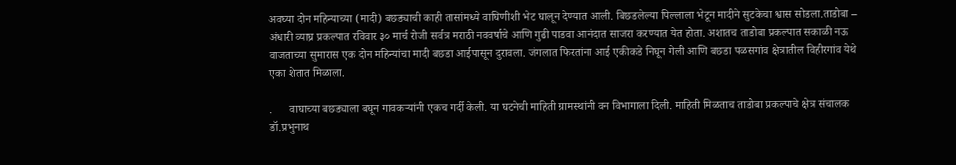अवघ्या दोन महिन्याच्या (मादी) बछड्याची काही तासांमध्ये वाघिणीशी भेट घालून देण्यात आली. बिछडलेल्या पिल्लाला भेटून मादीने सुटकेचा श्वास सोडला.ताडोबा – अंधारी व्याघ्र प्रकल्पात रविवार ३० मार्च रोजी सर्वत्र मराठी नववर्षाचे आणि गुढी पाडवा आनंदात साजरा करण्यात येत होता. अशातच ताडोबा प्रकल्पात सकाळी नऊ वाजताच्या सुमारास एक दोन महिन्यांचा मादी बछडा आईपासून दुरावला. जंगलात फिरतांना आई एकीकडे निघून गेली आणि बछडा पळसगांव क्षेत्रातील विहीरगांव येथे एका शेतात मिळाला.

.      वाघाच्या बछड्याला बघून गावकऱ्यांनी एकच गर्दी केली. या घटनेची माहिती ग्रामस्थांनी वन विभागाला दिली. माहिती मिळताच ताडोबा प्रकल्पाचे क्षेत्र संचालक डॉ.प्रभुनाथ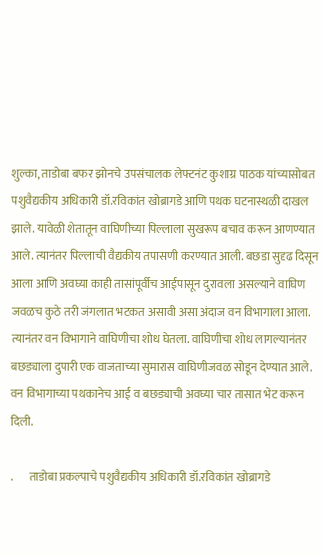शुल्का, ताडोबा बफर झोनचे उपसंचालक लेफ्टनंट कुशाग्र पाठक यांच्यासोबत पशुवैद्यकीय अधिकारी डॉ.रविकांत खोब्रागडे आणि पथक घटनास्थळी दाखल झाले. यावेळी शेतातून वाघिणीच्या पिल्लाला सुखरूप बचाव करून आणण्यात आले. त्यानंतर पिल्लाची वैद्यकीय तपासणी करण्यात आली. बछडा सुदृढ दिसून आला आणि अवघ्या काही तासांपूर्वीच आईपासून दुरावला असल्याने वाघिण जवळच कुठे तरी जंगलात भटकत असावी असा अंदाज वन विभागाला आला. त्यानंतर वन विभागाने वाघिणीचा शोध घेतला. वाघिणीचा शोध लागल्यानंतर बछड्याला दुपारी एक वाजताच्या सुमारास वाघिणीजवळ सोडून देण्यात आले. वन विभागाच्या पथकानेच आई व बछड्याची अवघ्या चार तासात भेट करून दिली.

.       ताडोबा प्रकल्पाचे पशुवैद्यकीय अधिकारी डॉ.रविकांत खोब्रागडे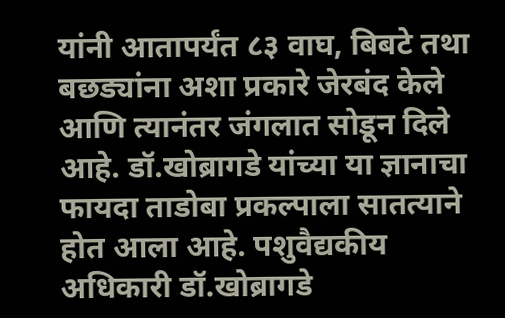यांनी आतापर्यंत ८३ वाघ, बिबटे तथा बछड्यांना अशा प्रकारे जेरबंद केले आणि त्यानंतर जंगलात सोडून दिले आहे. डॉ.खोब्रागडे यांच्या या ज्ञानाचा फायदा ताडोबा प्रकल्पाला सातत्याने होत आला आहे. पशुवैद्यकीय अधिकारी डॉ.खोब्रागडे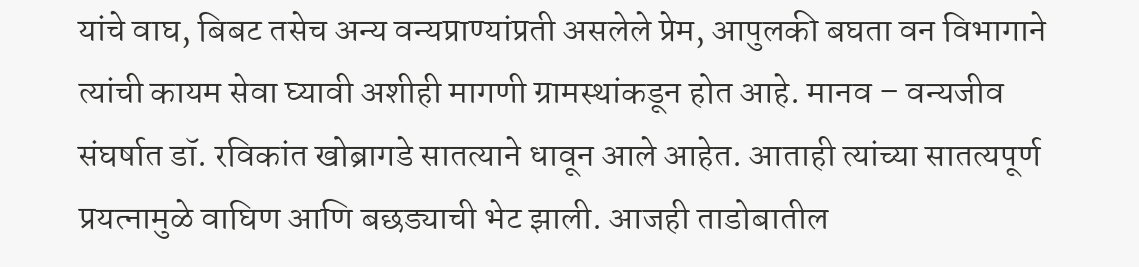यांचे वाघ, बिबट तसेच अन्य वन्यप्राण्यांप्रती असलेले प्रेम, आपुलकी बघता वन विभागाने त्यांची कायम सेवा घ्यावी अशीही मागणी ग्रामस्थांकडून होत आहे. मानव – वन्यजीव संघर्षात डॉ. रविकांत खोब्रागडे सातत्याने धावून आले आहेत. आताही त्यांच्या सातत्यपूर्ण प्रयत्नामुळे वाघिण आणि बछड्याची भेट झाली. आजही ताडोबातील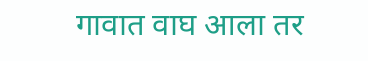गावात वाघ आला तर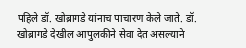पहिले डॉ. खोब्रागडे यांनाच पाचारण केले जाते. डॉ. खोब्रागडे देखील आपुलकीने सेवा देत असल्याने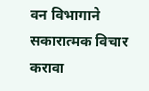वन विभागाने सकारात्मक विचार करावा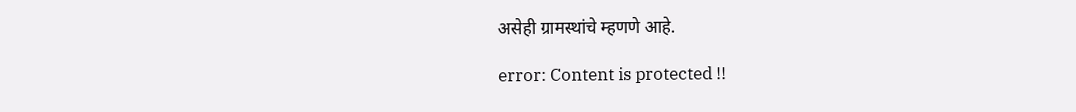असेही ग्रामस्थांचे म्हणणे आहे.

error: Content is protected !!